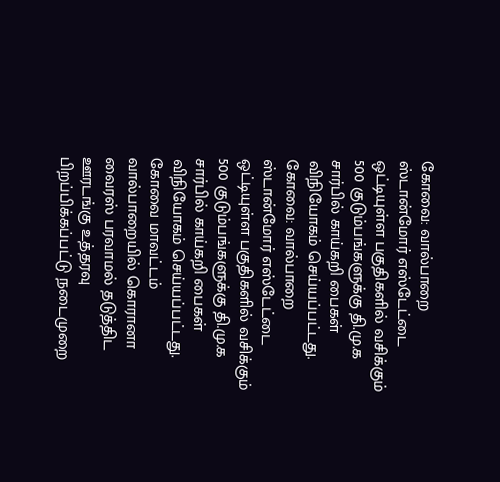கோவை: வால்பாறை ஸ்டான்மோர் எஸ்டேட்டை ஒட்டியுள்ள பகுதிகளில் வசிக்கும் 500 குடும்பங்களுக்கு தி.மு.க சார்பில் காய்கறி பைகள் விநியோகம் செய்யப்பட்டது.
கோவை: வால்பாறை ஸ்டான்மோர் எஸ்டேட்டை ஒட்டியுள்ள பகுதிகளில் வசிக்கும் 500 குடும்பங்களுக்கு தி.மு.க சார்பில் காய்கறி பைகள் விநியோகம் செய்யப்பட்டது.
கோவை மாவட்டம் வால்பாறையில் கொரானா வைரஸ் பரவாமல் தடுத்திட ஊரடங்கு உத்தரவு பிறப்பிக்கப்பட்டு நடைமுறை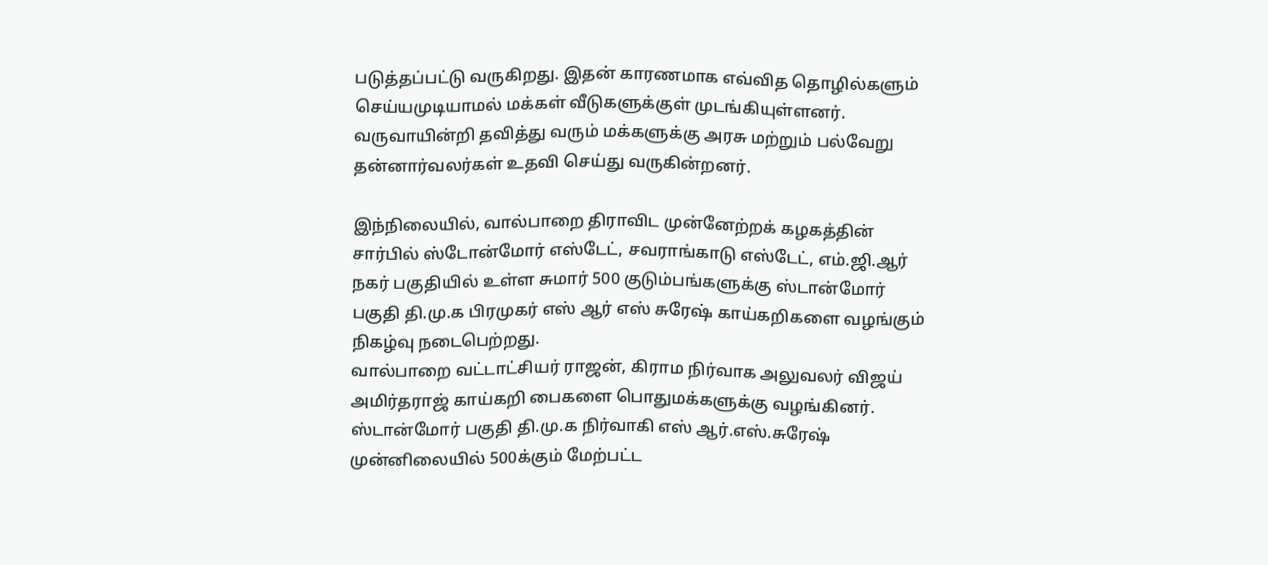படுத்தப்பட்டு வருகிறது. இதன் காரணமாக எவ்வித தொழில்களும் செய்யமுடியாமல் மக்கள் வீடுகளுக்குள் முடங்கியுள்ளனர். வருவாயின்றி தவித்து வரும் மக்களுக்கு அரசு மற்றும் பல்வேறு தன்னார்வலர்கள் உதவி செய்து வருகின்றனர்.

இந்நிலையில், வால்பாறை திராவிட முன்னேற்றக் கழகத்தின் சார்பில் ஸ்டோன்மோர் எஸ்டேட், சவராங்காடு எஸ்டேட், எம்.ஜி.ஆர் நகர் பகுதியில் உள்ள சுமார் 500 குடும்பங்களுக்கு ஸ்டான்மோர் பகுதி தி.மு.க பிரமுகர் எஸ் ஆர் எஸ் சுரேஷ் காய்கறிகளை வழங்கும் நிகழ்வு நடைபெற்றது.
வால்பாறை வட்டாட்சியர் ராஜன், கிராம நிர்வாக அலுவலர் விஜய் அமிர்தராஜ் காய்கறி பைகளை பொதுமக்களுக்கு வழங்கினர். ஸ்டான்மோர் பகுதி தி.மு.க நிர்வாகி எஸ் ஆர்.எஸ்.சுரேஷ் முன்னிலையில் 500க்கும் மேற்பட்ட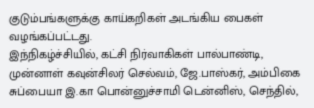குடும்பங்களுக்கு காய்கறிகள் அடங்கிய பைகள் வழங்கப்பட்டது.
இந்நிகழ்ச்சியில், கட்சி நிர்வாகிகள் பால்பாண்டி, முன்னாள் கவுன்சிலர் செல்வம், ஜே.பாஸ்கர், அம்பிகை சுப்பையா இ.கா பொன்னுச்சாமி டென்னிஸ், செந்தில்,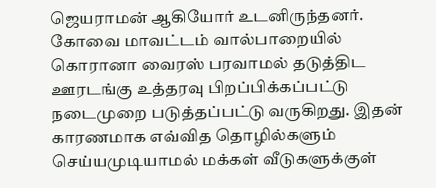ஜெயராமன் ஆகியோர் உடனிருந்தனர்.
கோவை மாவட்டம் வால்பாறையில் கொரானா வைரஸ் பரவாமல் தடுத்திட ஊரடங்கு உத்தரவு பிறப்பிக்கப்பட்டு நடைமுறை படுத்தப்பட்டு வருகிறது. இதன் காரணமாக எவ்வித தொழில்களும் செய்யமுடியாமல் மக்கள் வீடுகளுக்குள்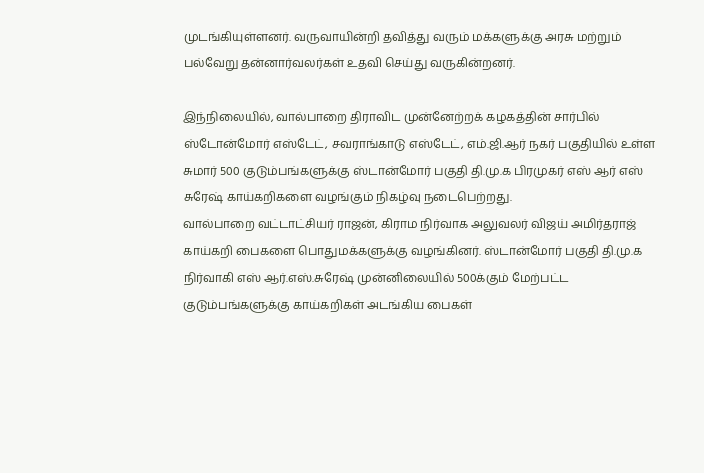முடங்கியுள்ளனர். வருவாயின்றி தவித்து வரும் மக்களுக்கு அரசு மற்றும் பல்வேறு தன்னார்வலர்கள் உதவி செய்து வருகின்றனர்.

இந்நிலையில், வால்பாறை திராவிட முன்னேற்றக் கழகத்தின் சார்பில் ஸ்டோன்மோர் எஸ்டேட், சவராங்காடு எஸ்டேட், எம்.ஜி.ஆர் நகர் பகுதியில் உள்ள சுமார் 500 குடும்பங்களுக்கு ஸ்டான்மோர் பகுதி தி.மு.க பிரமுகர் எஸ் ஆர் எஸ் சுரேஷ் காய்கறிகளை வழங்கும் நிகழ்வு நடைபெற்றது.
வால்பாறை வட்டாட்சியர் ராஜன், கிராம நிர்வாக அலுவலர் விஜய் அமிர்தராஜ் காய்கறி பைகளை பொதுமக்களுக்கு வழங்கினர். ஸ்டான்மோர் பகுதி தி.மு.க நிர்வாகி எஸ் ஆர்.எஸ்.சுரேஷ் முன்னிலையில் 500க்கும் மேற்பட்ட குடும்பங்களுக்கு காய்கறிகள் அடங்கிய பைகள்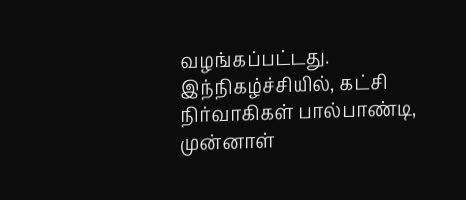வழங்கப்பட்டது.
இந்நிகழ்ச்சியில், கட்சி நிர்வாகிகள் பால்பாண்டி, முன்னாள்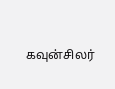கவுன்சிலர்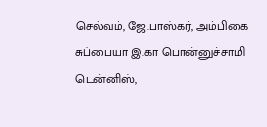செல்வம், ஜே.பாஸ்கர், அம்பிகை சுப்பையா இ.கா பொன்னுச்சாமி டென்னிஸ்,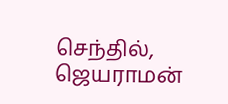செந்தில், ஜெயராமன்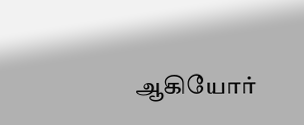ஆகியோர்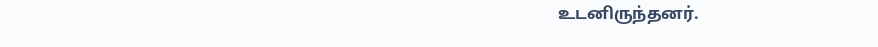உடனிருந்தனர்.